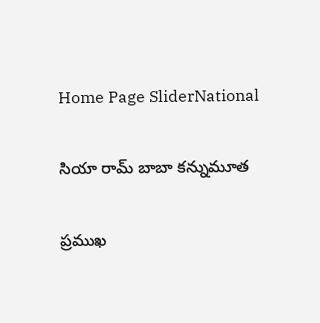Home Page SliderNational

సియా రామ్ బాబా కన్నుమూత

ప్రముఖ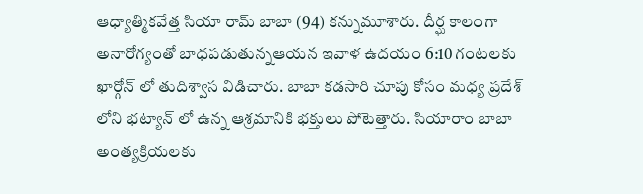ఆధ్యాత్మికవేత్త సియా రామ్ బాబా (94) కన్నుమూశారు. దీర్ఘ కాలంగా అనారోగ్యంతో బాధపడుతున్నఆయన ఇవాళ ఉదయం 6:10 గంటలకు
ఖార్గోన్ లో తుదిశ్వాస విడిచారు. బాబా కడసారి చూపు కోసం మధ్య ప్రదేశ్ లోని భట్యాన్ లో ఉన్న ఆశ్రమానికి భక్తులు పోటెత్తారు. సియారాం బాబా అంత్యక్రియలకు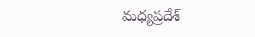మధ్యప్రదేశ్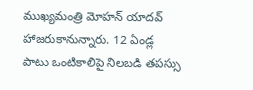ముఖ్యమంత్రి మోహన్ యాదవ్ హాజరుకానున్నారు. 12 ఏండ్ల పాటు ఒంటికాలిపై నిలబడి తపస్సు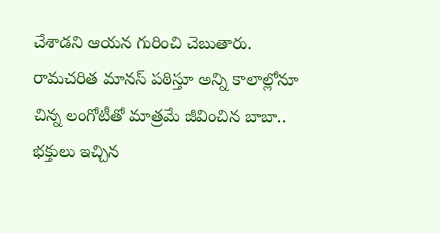చేశాడని ఆయన గురించి చెబుతారు. రామచరిత మానస్ పఠిస్తూ అన్ని కాలాల్లోనూ చిన్న లంగోటీతో మాత్రమే జీవించిన బాబా.. భక్తులు ఇచ్చిన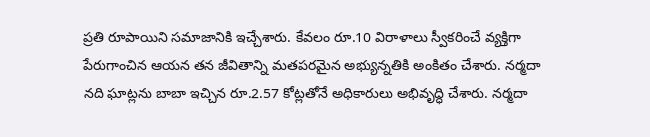ప్రతి రూపాయిని సమాజానికి ఇచ్చేశారు. కేవలం రూ.10 విరాళాలు స్వీకరించే వ్యక్తిగా పేరుగాంచిన ఆయన తన జీవితాన్ని మతపరమైన అభ్యున్నతికి అంకితం చేశారు. నర్మదా నది ఘాట్లను బాబా ఇచ్చిన రూ.2.57 కోట్లతోనే అధికారులు అభివృద్ధి చేశారు. నర్మదా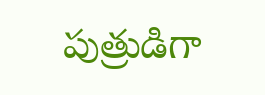పుత్రుడిగా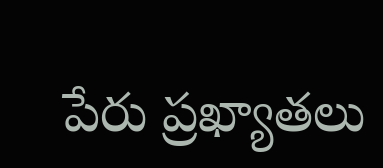పేరు ప్రఖ్యాతలు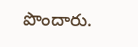పొందారు.